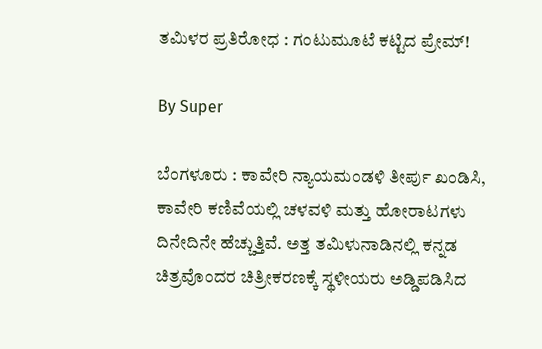ತಮಿಳರ ಪ್ರತಿರೋಧ : ಗಂಟುಮೂಟೆ ಕಟ್ಟಿದ ಪ್ರೇಮ್‌!

By Super

ಬೆಂಗಳೂರು : ಕಾವೇರಿ ನ್ಯಾಯಮಂಡಳಿ ತೀರ್ಪು ಖಂಡಿಸಿ, ಕಾವೇರಿ ಕಣಿವೆಯಲ್ಲಿ ಚಳವಳಿ ಮತ್ತು ಹೋರಾಟಗಳು ದಿನೇದಿನೇ ಹೆಚ್ಚುತ್ತಿವೆ. ಅತ್ತ ತಮಿಳುನಾಡಿನಲ್ಲಿ ಕನ್ನಡ ಚಿತ್ರವೊಂದರ ಚಿತ್ರೀಕರಣಕ್ಕೆ ಸ್ಥಳೀಯರು ಅಡ್ಡಿಪಡಿಸಿದ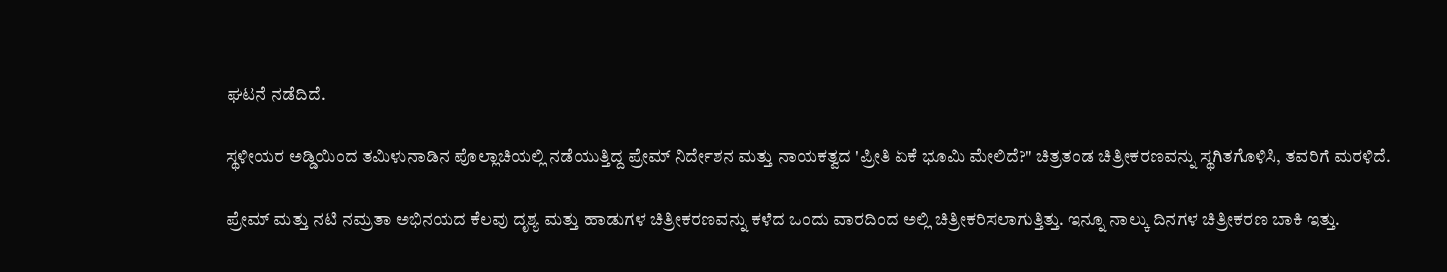ಘಟನೆ ನಡೆದಿದೆ.

ಸ್ಥಳೀಯರ ಅಡ್ಡಿಯಿಂದ ತಮಿಳುನಾಡಿನ ಪೊಲ್ಲಾಚಿಯಲ್ಲಿ ನಡೆಯುತ್ತಿದ್ದ ಪ್ರೇಮ್‌ ನಿರ್ದೇಶನ ಮತ್ತು ನಾಯಕತ್ವದ 'ಪ್ರೀತಿ ಏಕೆ ಭೂಮಿ ಮೇಲಿದೆ?" ಚಿತ್ರತಂಡ ಚಿತ್ರೀಕರಣವನ್ನು ಸ್ಥಗಿತಗೊಳಿಸಿ, ತವರಿಗೆ ಮರಳಿದೆ.

ಪ್ರೇಮ್‌ ಮತ್ತು ನಟಿ ನಮ್ರತಾ ಅಭಿನಯದ ಕೆಲವು ದೃಶ್ಯ ಮತ್ತು ಹಾಡುಗಳ ಚಿತ್ರೀಕರಣವನ್ನು ಕಳೆದ ಒಂದು ವಾರದಿಂದ ಅಲ್ಲಿ ಚಿತ್ರೀಕರಿಸಲಾಗುತ್ತಿತ್ತು. ಇನ್ನೂ ನಾಲ್ಕು ದಿನಗಳ ಚಿತ್ರೀಕರಣ ಬಾಕಿ ಇತ್ತು.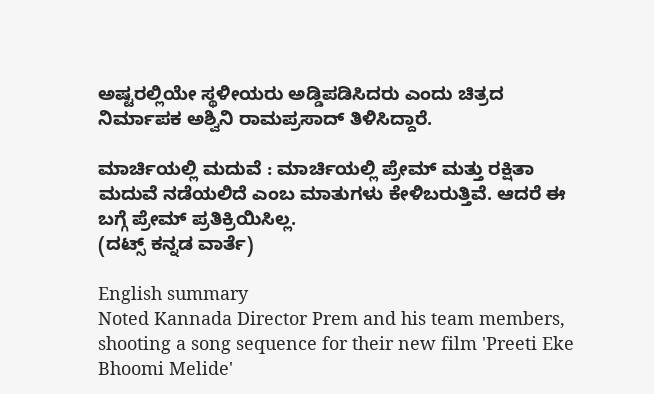ಅಷ್ಟರಲ್ಲಿಯೇ ಸ್ಥಳೀಯರು ಅಡ್ಡಿಪಡಿಸಿದರು ಎಂದು ಚಿತ್ರದ ನಿರ್ಮಾಪಕ ಅಶ್ವಿನಿ ರಾಮಪ್ರಸಾದ್‌ ತಿಳಿಸಿದ್ದಾರೆ.

ಮಾರ್ಚಿಯಲ್ಲಿ ಮದುವೆ : ಮಾರ್ಚಿಯಲ್ಲಿ ಪ್ರೇಮ್‌ ಮತ್ತು ರಕ್ಷಿತಾ ಮದುವೆ ನಡೆಯಲಿದೆ ಎಂಬ ಮಾತುಗಳು ಕೇಳಿಬರುತ್ತಿವೆ. ಆದರೆ ಈ ಬಗ್ಗೆ ಪ್ರೇಮ್‌ ಪ್ರತಿಕ್ರಿಯಿಸಿಲ್ಲ.
(ದಟ್ಸ್‌ ಕನ್ನಡ ವಾರ್ತೆ)

English summary
Noted Kannada Director Prem and his team members, shooting a song sequence for their new film 'Preeti Eke Bhoomi Melide'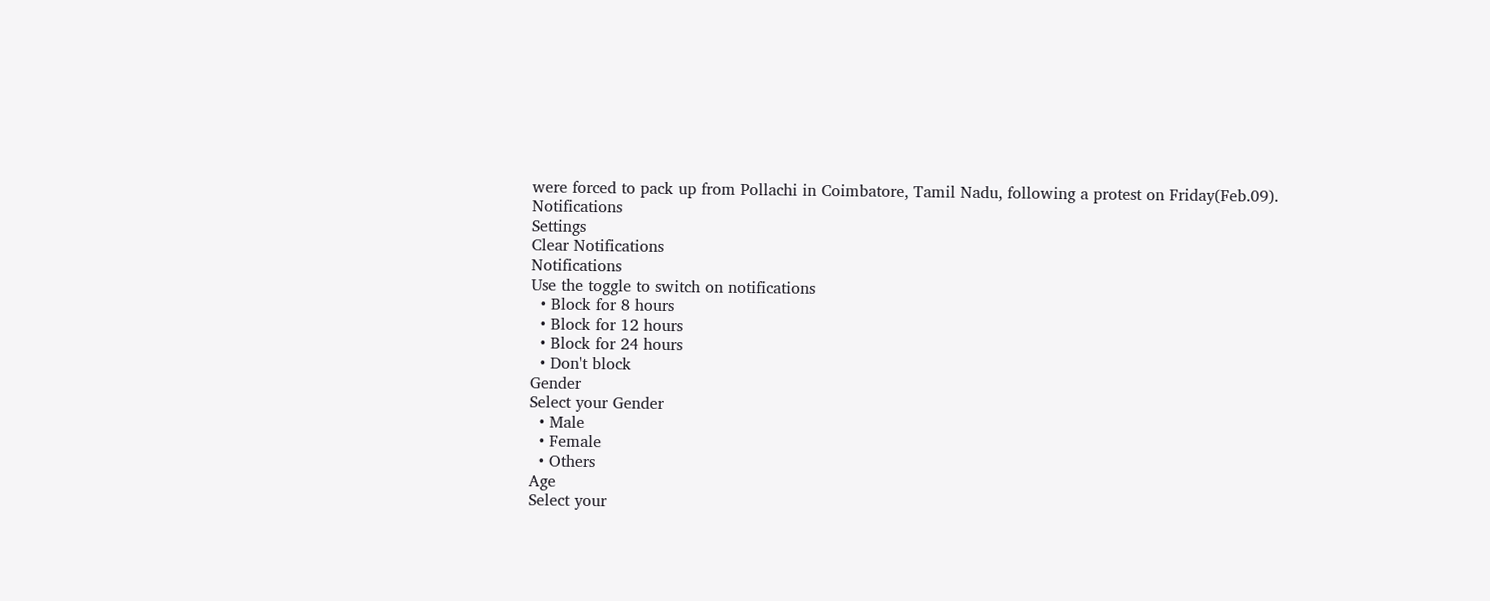were forced to pack up from Pollachi in Coimbatore, Tamil Nadu, following a protest on Friday(Feb.09).
Notifications
Settings
Clear Notifications
Notifications
Use the toggle to switch on notifications
  • Block for 8 hours
  • Block for 12 hours
  • Block for 24 hours
  • Don't block
Gender
Select your Gender
  • Male
  • Female
  • Others
Age
Select your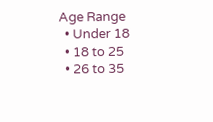Age Range
  • Under 18
  • 18 to 25
  • 26 to 35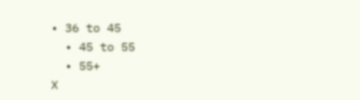• 36 to 45
  • 45 to 55
  • 55+
X